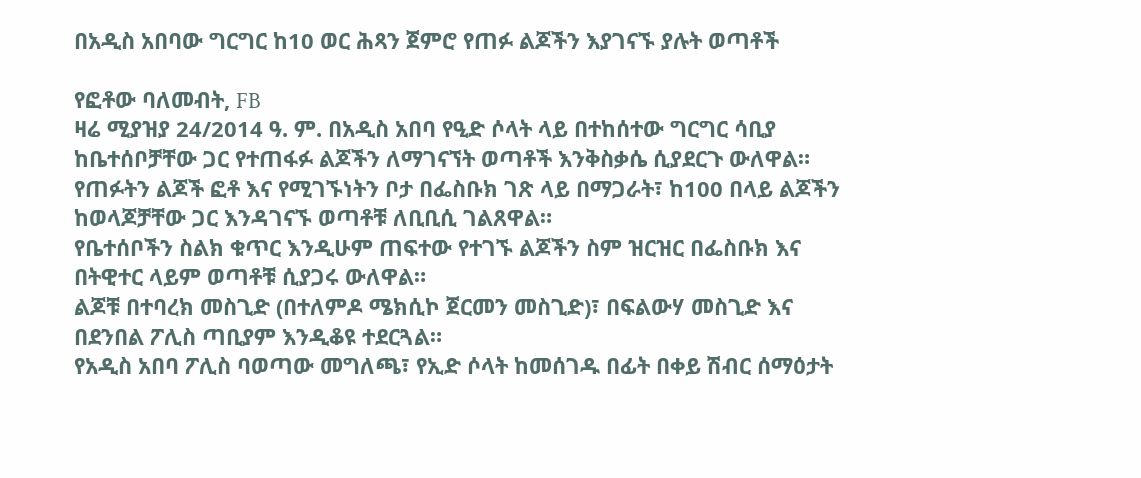በአዲስ አበባው ግርግር ከ10 ወር ሕጻን ጀምሮ የጠፉ ልጆችን እያገናኙ ያሉት ወጣቶች

የፎቶው ባለመብት, FB
ዛሬ ሚያዝያ 24/2014 ዓ. ም. በአዲስ አበባ የዒድ ሶላት ላይ በተከሰተው ግርግር ሳቢያ ከቤተሰቦቻቸው ጋር የተጠፋፉ ልጆችን ለማገናኘት ወጣቶች እንቅስቃሴ ሲያደርጉ ውለዋል።
የጠፉትን ልጆች ፎቶ እና የሚገኙነትን ቦታ በፌስቡክ ገጽ ላይ በማጋራት፣ ከ100 በላይ ልጆችን ከወላጆቻቸው ጋር እንዳገናኙ ወጣቶቹ ለቢቢሲ ገልጸዋል።
የቤተሰቦችን ስልክ ቁጥር እንዲሁም ጠፍተው የተገኙ ልጆችን ስም ዝርዝር በፌስቡክ እና በትዊተር ላይም ወጣቶቹ ሲያጋሩ ውለዋል።
ልጆቹ በተባረክ መስጊድ (በተለምዶ ሜክሲኮ ጀርመን መስጊድ)፣ በፍልውሃ መስጊድ እና በደንበል ፖሊስ ጣቢያም እንዲቆዩ ተደርጓል።
የአዲስ አበባ ፖሊስ ባወጣው መግለጫ፣ የኢድ ሶላት ከመሰገዱ በፊት በቀይ ሽብር ሰማዕታት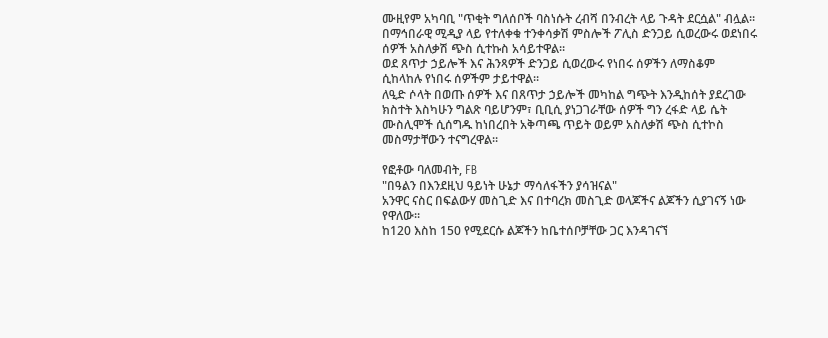ሙዚየም አካባቢ "ጥቂት ግለሰቦች ባስነሱት ረብሻ በንብረት ላይ ጉዳት ደርሷል" ብሏል።
በማኅበራዊ ሚዲያ ላይ የተለቀቁ ተንቀሳቃሽ ምስሎች ፖሊስ ድንጋይ ሲወረውሩ ወደነበሩ ሰዎች አስለቃሽ ጭስ ሲተኩስ አሳይተዋል።
ወደ ጸጥታ ኃይሎች እና ሕንጻዎች ድንጋይ ሲወረውሩ የነበሩ ሰዎችን ለማስቆም ሲከላከሉ የነበሩ ሰዎችም ታይተዋል።
ለዒድ ሶላት በወጡ ሰዎች እና በጸጥታ ኃይሎች መካከል ግጭት እንዲከሰት ያደረገው ክስተት እስካሁን ግልጽ ባይሆንም፣ ቢቢሲ ያነጋገራቸው ሰዎች ግን ረፋድ ላይ ሴት ሙስሊሞች ሲሰግዱ ከነበረበት አቅጣጫ ጥይት ወይም አስለቃሽ ጭስ ሲተኮስ መስማታቸውን ተናግረዋል።

የፎቶው ባለመብት, FB
"በዓልን በእንደዚህ ዓይነት ሁኔታ ማሳለፋችን ያሳዝናል"
አንዋር ናስር በፍልውሃ መስጊድ እና በተባረክ መስጊድ ወላጆችና ልጆችን ሲያገናኝ ነው የዋለው።
ከ120 እስከ 150 የሚደርሱ ልጆችን ከቤተሰቦቻቸው ጋር እንዳገናኘ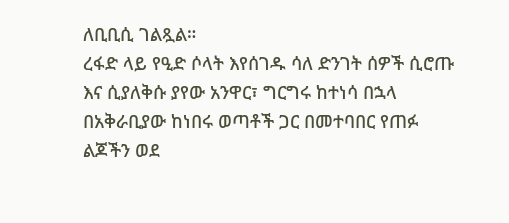ለቢቢሲ ገልጿል።
ረፋድ ላይ የዒድ ሶላት እየሰገዱ ሳለ ድንገት ሰዎች ሲሮጡ እና ሲያለቅሱ ያየው አንዋር፣ ግርግሩ ከተነሳ በኋላ በአቅራቢያው ከነበሩ ወጣቶች ጋር በመተባበር የጠፉ ልጆችን ወደ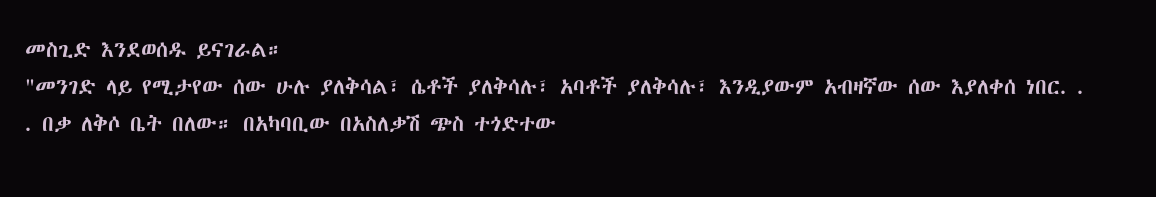መስጊድ እንደወሰዱ ይናገራል።
"መንገድ ላይ የሚታየው ሰው ሁሉ ያለቅሳል፣ ሴቶች ያለቅሳሉ፣ አባቶች ያለቅሳሉ፣ እንዲያውም አብዛኛው ሰው እያለቀሰ ነበር. . . በቃ ለቅሶ ቤት በለው። በአካባቢው በአስለቃሽ ጭስ ተጎድተው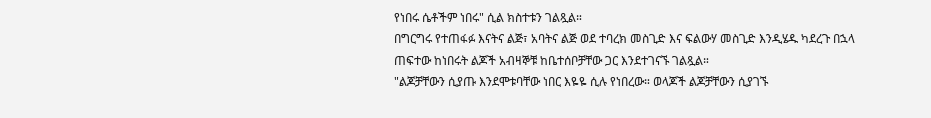የነበሩ ሴቶችም ነበሩ" ሲል ክስተቱን ገልጿል።
በግርግሩ የተጠፋፉ እናትና ልጅ፣ አባትና ልጅ ወደ ተባረክ መስጊድ እና ፍልውሃ መስጊድ እንዲሄዱ ካደረጉ በኋላ ጠፍተው ከነበሩት ልጆች አብዛኞቹ ከቤተሰቦቻቸው ጋር እንደተገናኙ ገልጿል።
"ልጆቻቸውን ሲያጡ እንደሞቱባቸው ነበር እዬዬ ሲሉ የነበረው። ወላጆች ልጆቻቸውን ሲያገኙ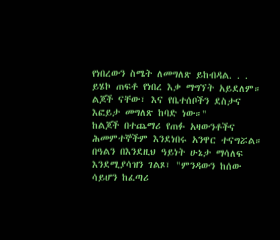የነበረውን ስሜት ለመግለጽ ይከብዳል. . . ይሄኮ ጠፍቶ የነበረ እቃ ማግኘት አይደለም። ልጆች ናቸው፣ እና የቤተሰቦችን ደስታና እፎይታ መግለጽ ከባድ ነው።"
ከልጆች በተጨማሪ የጠፉ አዛውንቶችና ሕመምተኞችም እንደነበሩ አንዋር ተናግሯል።
በዓልን በእንደዚህ ዓይነት ሁኔታ ማሳለፍ እንደሚያሳዝን ገልጾ፣ "ምንዳውን ከሰው ሳይሆን ከፈጣሪ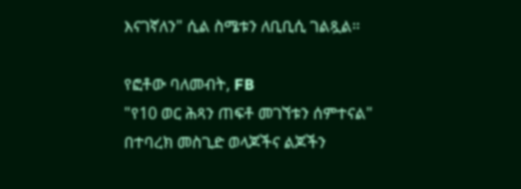እናገኛለን" ሲል ስሜቱን ለቢቢሲ ገልጿል።

የፎቶው ባለመብት, FB
"የ10 ወር ሕጻን ጠፍቶ መገኘቱን ሰምተናል"
በተባረክ መስጊድ ወላጆችና ልጆችን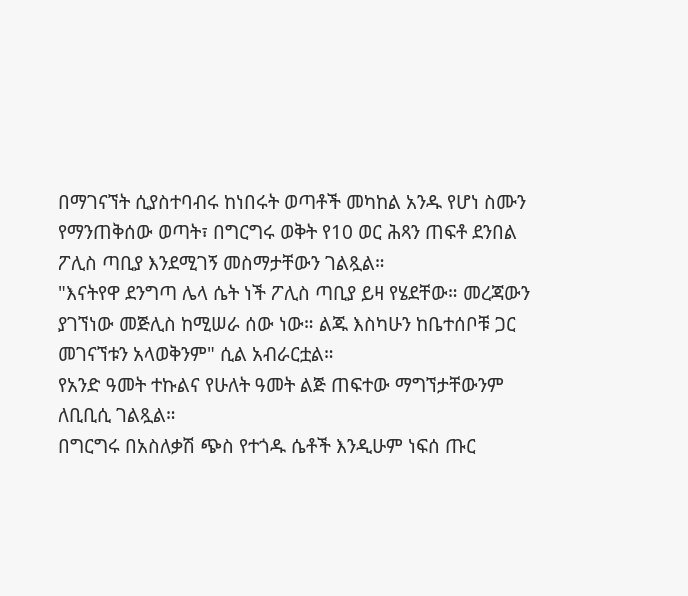በማገናኘት ሲያስተባብሩ ከነበሩት ወጣቶች መካከል አንዱ የሆነ ስሙን የማንጠቅሰው ወጣት፣ በግርግሩ ወቅት የ10 ወር ሕጻን ጠፍቶ ደንበል ፖሊስ ጣቢያ እንደሚገኝ መስማታቸውን ገልጿል።
"እናትየዋ ደንግጣ ሌላ ሴት ነች ፖሊስ ጣቢያ ይዛ የሄደቸው። መረጃውን ያገኘነው መጅሊስ ከሚሠራ ሰው ነው። ልጁ እስካሁን ከቤተሰቦቹ ጋር መገናኘቱን አላወቅንም" ሲል አብራርቷል።
የአንድ ዓመት ተኩልና የሁለት ዓመት ልጅ ጠፍተው ማግኘታቸውንም ለቢቢሲ ገልጿል።
በግርግሩ በአስለቃሽ ጭስ የተጎዱ ሴቶች እንዲሁም ነፍሰ ጡር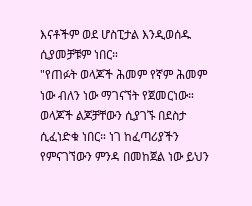እናቶችም ወደ ሆስፒታል እንዲወሰዱ ሲያመቻቹም ነበር።
"የጠፉት ወላጆች ሕመም የኛም ሕመም ነው ብለን ነው ማገናኘት የጀመርነው። ወላጆች ልጆቻቸውን ሲያገኙ በደስታ ሲፈነድቁ ነበር። ነገ ከፈጣሪያችን የምናገኘውን ምንዳ በመከጀል ነው ይህን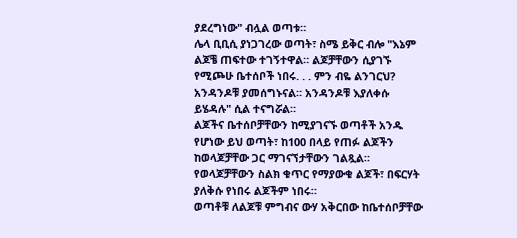ያደረግነው" ብሏል ወጣቱ።
ሌላ ቢቢሲ ያነጋገረው ወጣት፣ ስሜ ይቅር ብሎ "እኔም ልጆቼ ጠፍተው ተገኝተዋል። ልጆቻቸውን ሲያገኙ የሚጮሁ ቤተሰቦች ነበሩ. . . ምን ብዬ ልንገርህ? አንዳንዶቹ ያመሰግኑናል። አንዳንዶቹ እያለቀሱ ይሄዳሉ" ሲል ተናግሯል።
ልጆችና ቤተሰቦቻቸውን ከሚያገናኙ ወጣቶች አንዱ የሆነው ይህ ወጣት፣ ከ100 በላይ የጠፉ ልጆችን ከወላጆቻቸው ጋር ማገናኘታቸውን ገልጿል።
የወላጆቻቸውን ስልክ ቁጥር የማያውቁ ልጆች፣ በፍርሃት ያለቅሱ የነበሩ ልጆችም ነበሩ።
ወጣቶቹ ለልጆቹ ምግብና ውሃ አቅርበው ከቤተሰቦቻቸው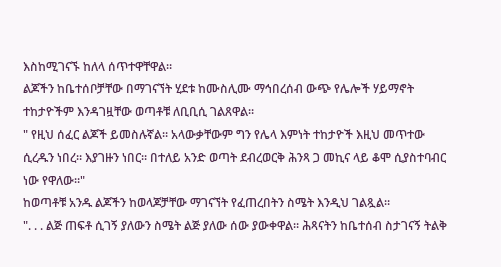እስከሚገናኙ ከለላ ሰጥተዋቸዋል።
ልጆችን ከቤተሰቦቻቸው በማገናኘት ሂደቱ ከሙስሊሙ ማኅበረሰብ ውጭ የሌሎች ሃይማኖት ተከታዮችም እንዳገዟቸው ወጣቶቹ ለቢቢሲ ገልጸዋል።
" የዚህ ሰፈር ልጆች ይመስሉኛል። አላውቃቸውም ግን የሌላ እምነት ተከታዮች እዚህ መጥተው ሲረዱን ነበረ። እያገዙን ነበር። በተለይ አንድ ወጣት ደብረወርቅ ሕንጻ ጋ መኪና ላይ ቆሞ ሲያስተባብር ነው የዋለው።"
ከወጣቶቹ አንዱ ልጆችን ከወላጆቻቸው ማገናኘት የፈጠረበትን ስሜት እንዲህ ገልጿል።
". . . ልጅ ጠፍቶ ሲገኝ ያለውን ስሜት ልጅ ያለው ሰው ያውቀዋል። ሕጻናትን ከቤተሰብ ስታገናኝ ትልቅ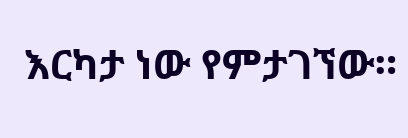እርካታ ነው የምታገኘው።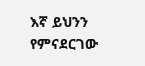እኛ ይህንን የምናደርገው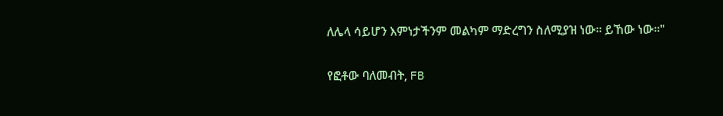ለሌላ ሳይሆን እምነታችንም መልካም ማድረግን ስለሚያዝ ነው። ይኸው ነው።"

የፎቶው ባለመብት, FB